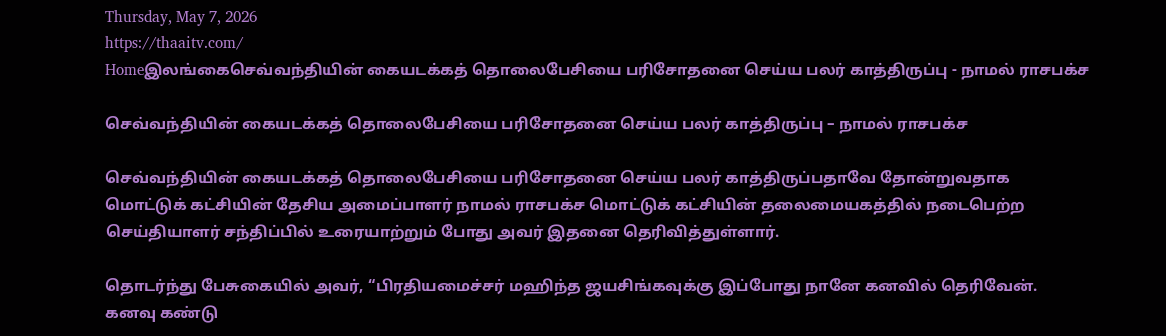Thursday, May 7, 2026
https://thaaitv.com/
Homeஇலங்கைசெவ்வந்தியின் கையடக்கத் தொலைபேசியை பரிசோதனை செய்ய பலர் காத்திருப்பு - நாமல் ராசபக்ச

செவ்வந்தியின் கையடக்கத் தொலைபேசியை பரிசோதனை செய்ய பலர் காத்திருப்பு – நாமல் ராசபக்ச

செவ்வந்தியின் கையடக்கத் தொலைபேசியை பரிசோதனை செய்ய பலர் காத்திருப்பதாவே தோன்றுவதாக மொட்டுக் கட்சியின் தேசிய அமைப்பாளர் நாமல் ராசபக்ச மொட்டுக் கட்சியின் தலைமையகத்தில் நடைபெற்ற செய்தியாளர் சந்திப்பில் உரையாற்றும் போது அவர் இதனை தெரிவித்துள்ளார்.

தொடர்ந்து பேசுகையில் அவர், “பிரதியமைச்சர் மஹிந்த ஜயசிங்கவுக்கு இப்போது நானே கனவில் தெரிவேன். கனவு கண்டு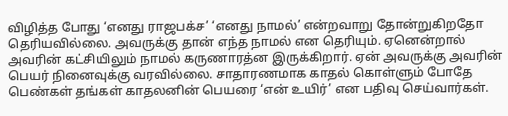விழித்த போது ‘எனது ராஜபக்ச’ ‘எனது நாமல்’ என்றவாறு தோன்றுகிறதோ தெரியவில்லை. அவருக்கு தான் எந்த நாமல் என தெரியும். ஏனென்றால் அவரின் கட்சியிலும் நாமல் கருணாரத்ன இருக்கிறார். ஏன் அவருக்கு அவரின் பெயர் நினைவுக்கு வரவில்லை. சாதாரணமாக காதல் கொள்ளும் போதே பெண்கள் தங்கள் காதலனின் பெயரை ‘என் உயிர்’ என பதிவு செய்வார்கள்.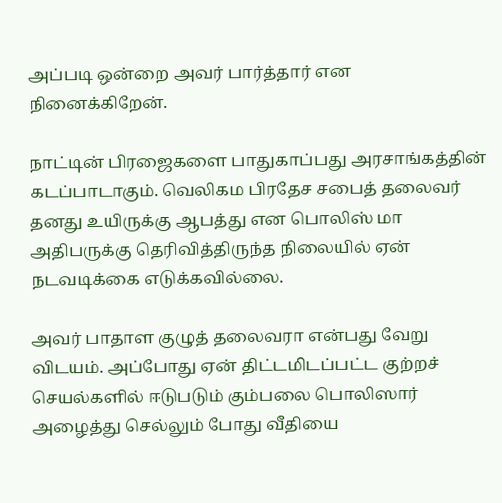அப்படி ஒன்றை அவர் பார்த்தார் என நினைக்கிறேன்.

நாட்டின் பிரஜைகளை பாதுகாப்பது அரசாங்கத்தின் கடப்பாடாகும். வெலிகம பிரதேச சபைத் தலைவர் தனது உயிருக்கு ஆபத்து என பொலிஸ் மா அதிபருக்கு தெரிவித்திருந்த நிலையில் ஏன் நடவடிக்கை எடுக்கவில்லை.

அவர் பாதாள குழுத் தலைவரா என்பது வேறு விடயம். அப்போது ஏன் திட்டமிடப்பட்ட குற்றச் செயல்களில் ஈடுபடும் கும்பலை பொலிஸார் அழைத்து செல்லும் போது வீதியை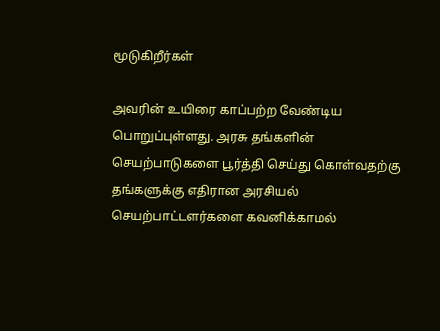மூடுகிறீர்கள்

அவரின் உயிரை காப்பற்ற வேண்டிய பொறுப்புள்ளது. அரசு தங்களின் செயற்பாடுகளை பூர்த்தி செய்து கொள்வதற்கு தங்களுக்கு எதிரான அரசியல் செயற்பாட்டளர்களை கவனிக்காமல்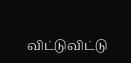விட்டுவிட்டு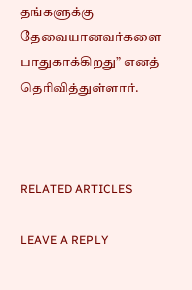தங்களுக்கு தேவையானவர்களை பாதுகாக்கிறது” எனத் தெரிவித்துள்ளார்.



RELATED ARTICLES

LEAVE A REPLY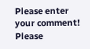Please enter your comment!
Please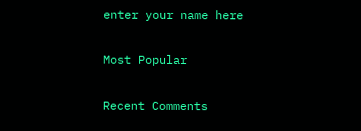enter your name here

Most Popular

Recent Comments